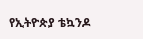የኢትዮጵያ ቴኳንዶ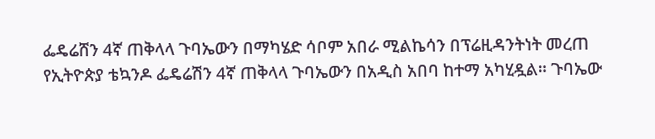ፌዴሬሸን 4ኛ ጠቅላላ ጉባኤውን በማካሄድ ሳቦም አበራ ሚልኬሳን በፕሬዚዳንትነት መረጠ
የኢትዮጵያ ቴኳንዶ ፌዴሬሽን 4ኛ ጠቅላላ ጉባኤውን በአዲስ አበባ ከተማ አካሂዷል። ጉባኤው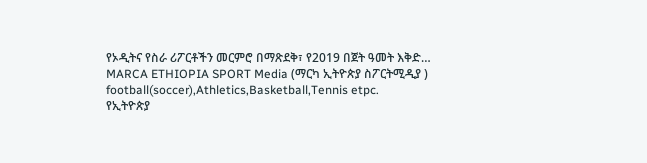የኦዲትና የስራ ሪፖርቶችን መርምሮ በማጽደቅ፣ የ2019 በጀት ዓመት እቅድ…
MARCA ETHIOPIA SPORT Media (ማርካ ኢትዮጵያ ስፖርትሚዲያ )
football(soccer),Athletics,Basketball,Tennis etpc.
የኢትዮጵያ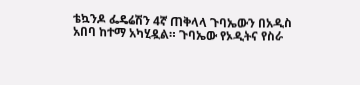ቴኳንዶ ፌዴሬሽን 4ኛ ጠቅላላ ጉባኤውን በአዲስ አበባ ከተማ አካሂዷል። ጉባኤው የኦዲትና የስራ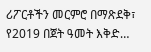ሪፖርቶችን መርምሮ በማጽደቅ፣ የ2019 በጀት ዓመት እቅድ…